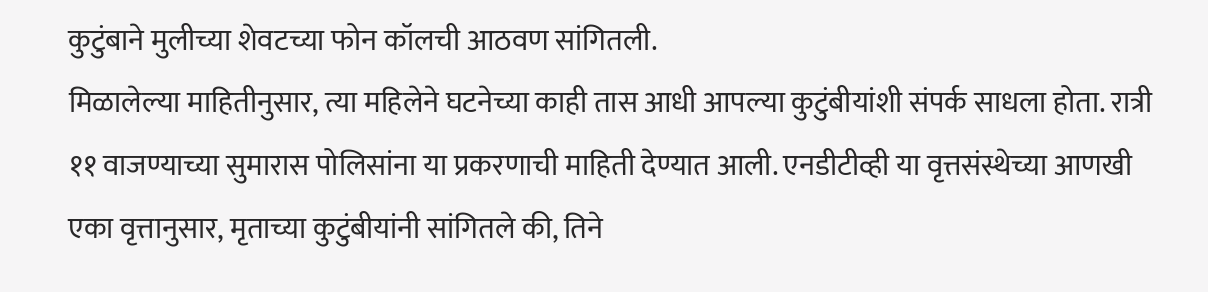कुटुंबाने मुलीच्या शेवटच्या फोन कॉलची आठवण सांगितली.
मिळालेल्या माहितीनुसार, त्या महिलेने घटनेच्या काही तास आधी आपल्या कुटुंबीयांशी संपर्क साधला होता. रात्री ११ वाजण्याच्या सुमारास पोलिसांना या प्रकरणाची माहिती देण्यात आली. एनडीटीव्ही या वृत्तसंस्थेच्या आणखी एका वृत्तानुसार, मृताच्या कुटुंबीयांनी सांगितले की, तिने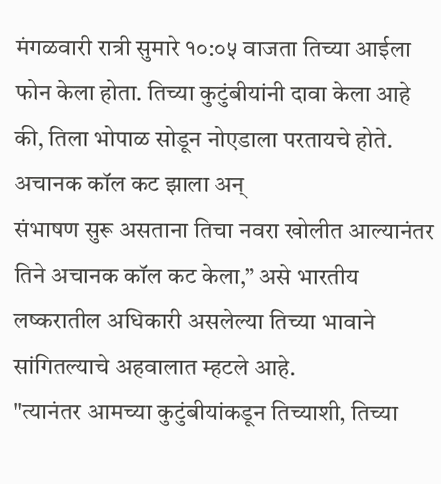मंगळवारी रात्री सुमारे १०:०५ वाजता तिच्या आईला फोन केला होता. तिच्या कुटुंबीयांनी दावा केला आहे की, तिला भोपाळ सोडून नोएडाला परतायचे होते.
अचानक कॉल कट झाला अन्
संभाषण सुरू असताना तिचा नवरा खोलीत आल्यानंतर तिने अचानक कॉल कट केला,” असे भारतीय लष्करातील अधिकारी असलेल्या तिच्या भावाने सांगितल्याचे अहवालात म्हटले आहे.
"त्यानंतर आमच्या कुटुंबीयांकडून तिच्याशी, तिच्या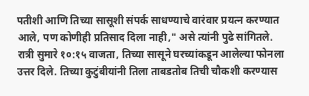पतीशी आणि तिच्या सासूशी संपर्क साधण्याचे वारंवार प्रयत्न करण्यात आले, पण कोणीही प्रतिसाद दिला नाही," असे त्यांनी पुढे सांगितले.
रात्री सुमारे १०:१५ वाजता, तिच्या सासूने घरच्यांकडून आलेल्या फोनला उत्तर दिले. तिच्या कुटुंबीयांनी तिला ताबडतोब तिची चौकशी करण्यास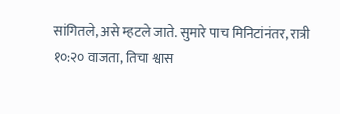सांगितले, असे म्हटले जाते. सुमारे पाच मिनिटांनंतर, रात्री १०:२० वाजता, तिचा श्वास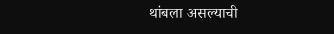थांबला असल्याची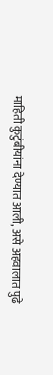माहिती कुटुंबीयांना देण्यात आली, असे अहवालात पुढे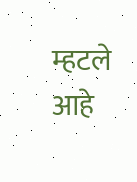म्हटले आहे